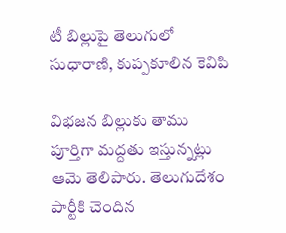టీ బిల్లుపై తెలుగులో సుధారాణి, కుప్పకూలిన కెవిపి

విభజన బిల్లుకు తాము పూర్తిగా మద్దతు ఇస్తున్నట్లు ఆమె తెలిపారు. తెలుగుదేశం పార్టీకి చెందిన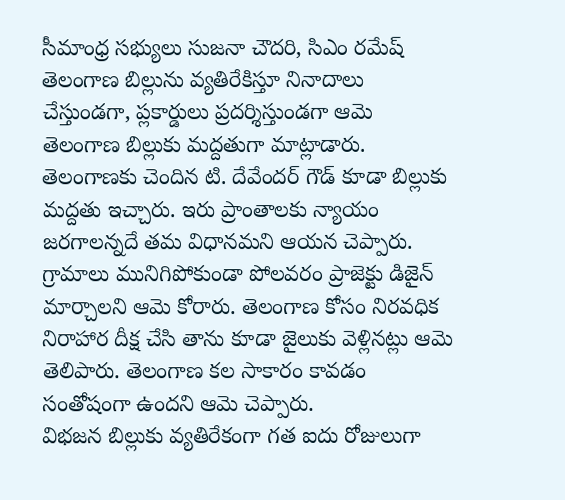సీమాంధ్ర సభ్యులు సుజనా చౌదరి, సిఎం రమేష్ తెలంగాణ బిల్లును వ్యతిరేకిస్తూ నినాదాలు చేస్తుండగా, ప్లకార్డులు ప్రదర్శిస్తుండగా ఆమె తెలంగాణ బిల్లుకు మద్దతుగా మాట్లాడారు. తెలంగాణకు చెందిన టి. దేవేందర్ గౌడ్ కూడా బిల్లుకు మద్దతు ఇచ్చారు. ఇరు ప్రాంతాలకు న్యాయం జరగాలన్నదే తమ విధానమని ఆయన చెప్పారు.
గ్రామాలు మునిగిపోకుండా పోలవరం ప్రాజెక్టు డిజైన్ మార్చాలని ఆమె కోరారు. తెలంగాణ కోసం నిరవధిక నిరాహార దీక్ష చేసి తాను కూడా జైలుకు వెళ్లినట్లు ఆమె తెలిపారు. తెలంగాణ కల సాకారం కావడం సంతోషంగా ఉందని ఆమె చెప్పారు.
విభజన బిల్లుకు వ్యతిరేకంగా గత ఐదు రోజులుగా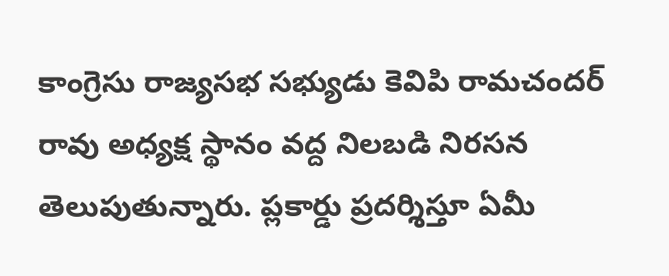కాంగ్రెసు రాజ్యసభ సభ్యుడు కెవిపి రామచందర్ రావు అధ్యక్ష స్థానం వద్ద నిలబడి నిరసన తెలుపుతున్నారు. ప్లకార్డు ప్రదర్శిస్తూ ఏమీ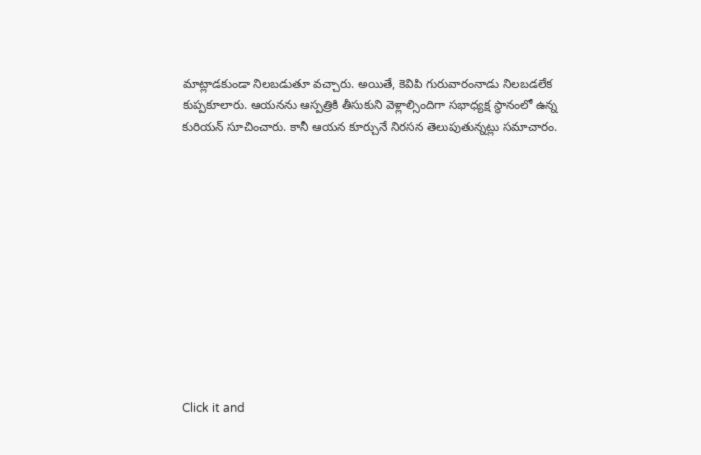మాట్లాడకుండా నిలబడుతూ వచ్చారు. అయితే, కెవిపి గురువారంనాడు నిలబడలేక కుప్పకూలారు. ఆయనను ఆస్పత్రికి తీసుకుని వెళ్లాల్సిందిగా సభాధ్యక్ష స్థానంలో ఉన్న కురియన్ సూచించారు. కానీ ఆయన కూర్చునే నిరసన తెలుపుతున్నట్లు సమాచారం.












Click it and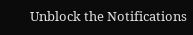Unblock the Notifications